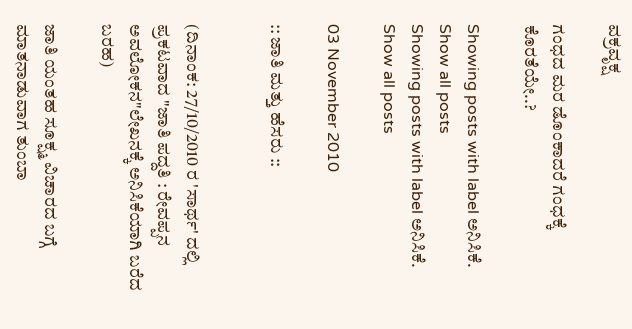ವಕ್ರವೃಕ್ಷ

ಗಂಧದ ಮರ ಡೊಂಕಾದರೆ ಗಂಧಕ್ಕೆ ಕೊರತೆಯೇ..?

Showing posts with label ಅನಿಸಿಕೆ. Show all posts
Showing posts with label ಅನಿಸಿಕೆ. Show all posts

03 November 2010

:: ಜಾತಿ ಮತ್ತು ಹೆಸರು ::


(ದಿನಾಂಕ: 27/10/2010 ರ 'ಸಾರ್ಥ' ದಲ್ಲಿ   ಪ್ರಕಟವಾದ "ಜಾತಿ ಪದ್ದತಿ : ರೇವಪ್ಪನ ಅವಲೋಕನ"ಲೇಖನಕ್ಕೆ ಅನಿಸಿಕೆಯಾಗಿ ಬರೆದ ಬರಹ)

ಜಾತಿ ಯಂತಹ ಸೂಕ್ಷ್ಮ ವಿಚಾರದ ಬಗ್ಗೆ ಮಾತನಾಡುವಾಗ ತುಂಬಾ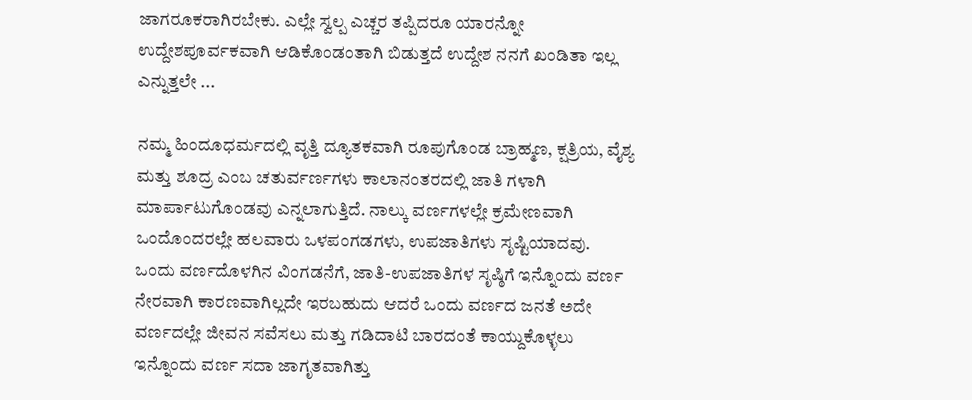ಜಾಗರೂಕರಾಗಿರಬೇಕು. ಎಲ್ಲೇ ಸ್ವಲ್ಪ ಎಚ್ಚರ ತಪ್ಪಿದರೂ ಯಾರನ್ನೋ ಉದ್ದೇಶಪೂರ್ವಕವಾಗಿ ಆಡಿಕೊಂಡಂತಾಗಿ ಬಿಡುತ್ತದೆ ಉದ್ದೇಶ ನನಗೆ ಖಂಡಿತಾ ಇಲ್ಲ ಎನ್ನುತ್ತಲೇ ...

ನಮ್ಮ ಹಿಂದೂಧರ್ಮದಲ್ಲಿ ವೃತ್ತಿ ದ್ಯೂತಕವಾಗಿ ರೂಪುಗೊಂಡ ಬ್ರಾಹ್ಮಣ, ಕ್ಷತ್ರಿಯ, ವೈಶ್ಯ ಮತ್ತು ಶೂದ್ರ ಎಂಬ ಚತುರ್ವರ್ಣಗಳು ಕಾಲಾನಂತರದಲ್ಲಿ ಜಾತಿ ಗಳಾಗಿ ಮಾರ್ಪಾಟುಗೊಂಡವು ಎನ್ನಲಾಗುತ್ತಿದೆ. ನಾಲ್ಕು ವರ್ಣಗಳಲ್ಲೇ ಕ್ರಮೇಣವಾಗಿ ಒಂದೊಂದರಲ್ಲೇ ಹಲವಾರು ಒಳಪಂಗಡಗಳು, ಉಪಜಾತಿಗಳು ಸೃಷ್ಟಿಯಾದವು. ಒಂದು ವರ್ಣದೊಳಗಿನ ವಿಂಗಡನೆಗೆ, ಜಾತಿ-ಉಪಜಾತಿಗಳ ಸೃಷ್ಠಿಗೆ ಇನ್ನೊಂದು ವರ್ಣ ನೇರವಾಗಿ ಕಾರಣವಾಗಿಲ್ಲದೇ ಇರಬಹುದು ಆದರೆ ಒಂದು ವರ್ಣದ ಜನತೆ ಅದೇ ವರ್ಣದಲ್ಲೇ ಜೀವನ ಸವೆಸಲು ಮತ್ತು ಗಡಿದಾಟಿ ಬಾರದಂತೆ ಕಾಯ್ದುಕೊಳ್ಳಲು ಇನ್ನೊಂದು ವರ್ಣ ಸದಾ ಜಾಗೃತವಾಗಿತ್ತು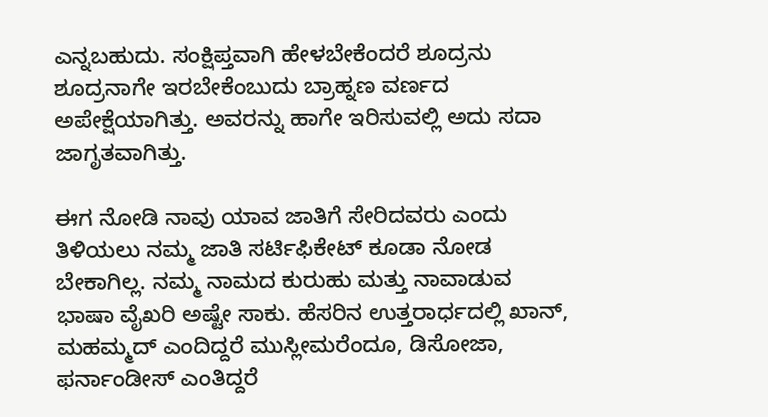ಎನ್ನಬಹುದು. ಸಂಕ್ಷಿಪ್ತವಾಗಿ ಹೇಳಬೇಕೆಂದರೆ ಶೂದ್ರನು ಶೂದ್ರನಾಗೇ ಇರಬೇಕೆಂಬುದು ಬ್ರಾಹ್ನಣ ವರ್ಣದ ಅಪೇಕ್ಷೆಯಾಗಿತ್ತು. ಅವರನ್ನು ಹಾಗೇ ಇರಿಸುವಲ್ಲಿ ಅದು ಸದಾ ಜಾಗೃತವಾಗಿತ್ತು.

ಈಗ ನೋಡಿ ನಾವು ಯಾವ ಜಾತಿಗೆ ಸೇರಿದವರು ಎಂದು ತಿಳಿಯಲು ನಮ್ಮ ಜಾತಿ ಸರ್ಟಿಫಿಕೇಟ್ ಕೂಡಾ ನೋಡ ಬೇಕಾಗಿಲ್ಲ. ನಮ್ಮ ನಾಮದ ಕುರುಹು ಮತ್ತು ನಾವಾಡುವ ಭಾಷಾ ವೈಖರಿ ಅಷ್ಟೇ ಸಾಕು. ಹೆಸರಿನ ಉತ್ತರಾರ್ಧದಲ್ಲಿ ಖಾನ್, ಮಹಮ್ಮದ್ ಎಂದಿದ್ದರೆ ಮುಸ್ಲೀಮರೆಂದೂ, ಡಿಸೋಜಾ, ಫರ್ನಾಂಡೀಸ್ ಎಂತಿದ್ದರೆ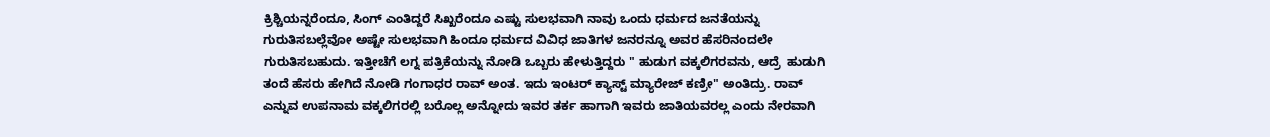ಕ್ರಿಶ್ಚಿಯನ್ನರೆಂದೂ, ಸಿಂಗ್ ಎಂತಿದ್ದರೆ ಸಿಖ್ಖರೆಂದೂ ಎಷ್ಟು ಸುಲಭವಾಗಿ ನಾವು ಒಂದು ಧರ್ಮದ ಜನತೆಯನ್ನು ಗುರುತಿಸಬಲ್ಲೆವೋ ಅಷ್ಟೇ ಸುಲಭವಾಗಿ ಹಿಂದೂ ಧರ್ಮದ ವಿವಿಧ ಜಾತಿಗಳ ಜನರನ್ನೂ ಅವರ ಹೆಸರಿನಂದಲೇ ಗುರುತಿಸಬಹುದು. ಇತ್ತೀಚೆಗೆ ಲಗ್ನ ಪತ್ರಿಕೆಯನ್ನು ನೋಡಿ ಒಬ್ಬರು ಹೇಳುತ್ತಿದ್ದರು " ಹುಡುಗ ವಕ್ಕಲಿಗರವನು, ಆದ್ರೆ  ಹುಡುಗಿ ತಂದೆ ಹೆಸರು ಹೇಗಿದೆ ನೋಡಿ ಗಂಗಾಧರ ರಾವ್ ಅಂತ. ಇದು ಇಂಟರ್ ಕ್ಯಾಸ್ಟ್ ಮ್ಯಾರೇಜ್ ಕಣ್ರೀ" ಅಂತಿದ್ರು. ರಾವ್ ಎನ್ನುವ ಉಪನಾಮ ವಕ್ಕಲಿಗರಲ್ಲಿ ಬರೊಲ್ಲ ಅನ್ನೋದು ಇವರ ತರ್ಕ ಹಾಗಾಗಿ ಇವರು ಜಾತಿಯವರಲ್ಲ ಎಂದು ನೇರವಾಗಿ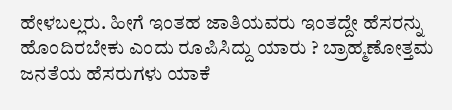ಹೇಳಬಲ್ಲರು. ಹೀಗೆ ಇಂತಹ ಜಾತಿಯವರು ಇಂತದ್ದೇ ಹೆಸರನ್ನು ಹೊಂದಿರಬೇಕು ಎಂದು ರೂಪಿಸಿದ್ದು ಯಾರು ? ಬ್ರಾಹ್ಮಣೋತ್ತಮ ಜನತೆಯ ಹೆಸರುಗಳು ಯಾಕೆ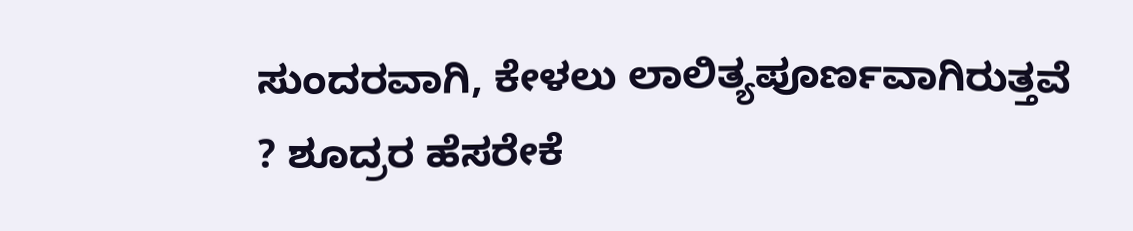ಸುಂದರವಾಗಿ, ಕೇಳಲು ಲಾಲಿತ್ಯಪೂರ್ಣವಾಗಿರುತ್ತವೆ ? ಶೂದ್ರರ ಹೆಸರೇಕೆ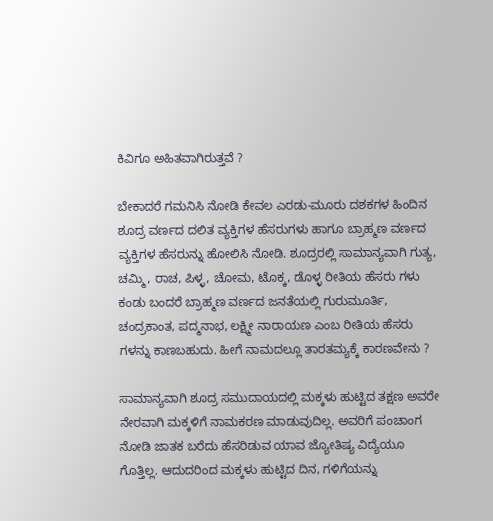ಕಿವಿಗೂ ಅಹಿತವಾಗಿರುತ್ತವೆ ?

ಬೇಕಾದರೆ ಗಮನಿಸಿ ನೋಡಿ ಕೇವಲ ಎರಡು-ಮೂರು ದಶಕಗಳ ಹಿಂದಿನ ಶೂದ್ರ ವರ್ಣದ ದಲಿತ ವ್ಯಕ್ತಿಗಳ ಹೆಸರುಗಳು ಹಾಗೂ ಬ್ರಾಹ್ಮಣ ವರ್ಣದ ವ್ಯಕ್ತಿಗಳ ಹೆಸರುನ್ನು ಹೋಲಿಸಿ ನೋಡಿ. ಶೂದ್ರರಲ್ಲಿ ಸಾಮಾನ್ಯವಾಗಿ ಗುತ್ಯ, ಚಮ್ಮಿ, ರಾಚ, ಪಿಳ್ಳ, ಚೋಮ, ಟೊಕ್ಕ, ಡೊಳ್ಳ ರೀತಿಯ ಹೆಸರು ಗಳು ಕಂಡು ಬಂದರೆ ಬ್ರಾಹ್ಮಣ ವರ್ಣದ ಜನತೆಯಲ್ಲಿ ಗುರುಮೂರ್ತಿ, ಚಂದ್ರಕಾಂತ, ಪದ್ಮನಾಭ, ಲಕ್ಷ್ಮೀ ನಾರಾಯಣ ಎಂಬ ರೀತಿಯ ಹೆಸರು ಗಳನ್ನು ಕಾಣಬಹುದು. ಹೀಗೆ ನಾಮದಲ್ಲೂ ತಾರತಮ್ಯಕ್ಕೆ ಕಾರಣವೇನು ?

ಸಾಮಾನ್ಯವಾಗಿ ಶೂದ್ರ ಸಮುದಾಯದಲ್ಲಿ ಮಕ್ಕಳು ಹುಟ್ಟಿದ ತಕ್ಷಣ ಅವರೇ ನೇರವಾಗಿ ಮಕ್ಕಳಿಗೆ ನಾಮಕರಣ ಮಾಡುವುದಿಲ್ಲ. ಅವರಿಗೆ ಪಂಚಾಂಗ ನೋಡಿ ಜಾತಕ ಬರೆದು ಹೆಸರಿಡುವ ಯಾವ ಜ್ಯೋತಿಷ್ಯ ವಿದ್ಯೆಯೂ ಗೊತ್ತಿಲ್ಲ. ಆದುದರಿಂದ ಮಕ್ಕಳು ಹುಟ್ಟಿದ ದಿನ, ಗಳಿಗೆಯನ್ನು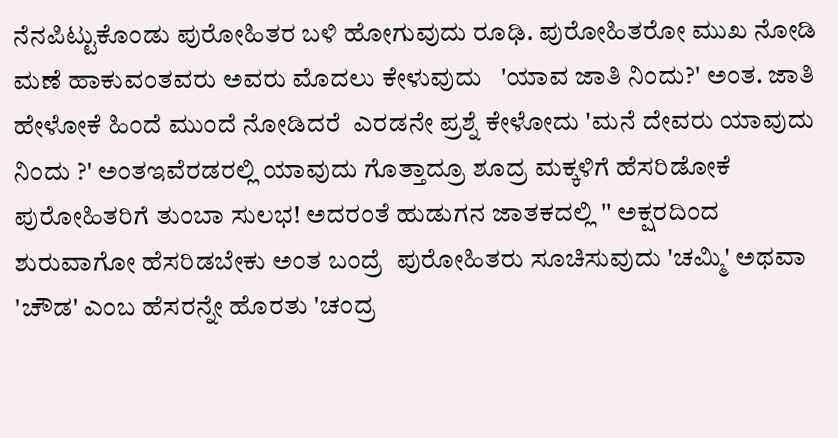ನೆನಪಿಟ್ಟುಕೊಂಡು ಪುರೋಹಿತರ ಬಳಿ ಹೋಗುವುದು ರೂಢಿ. ಪುರೋಹಿತರೋ ಮುಖ ನೋಡಿ ಮಣೆ ಹಾಕುವಂತವರು ಅವರು ಮೊದಲು ಕೇಳುವುದು   'ಯಾವ ಜಾತಿ ನಿಂದು?' ಅಂತ. ಜಾತಿ ಹೇಳೋಕೆ ಹಿಂದೆ ಮುಂದೆ ನೋಡಿದರೆ  ಎರಡನೇ ಪ್ರಶ್ನೆ ಕೇಳೋದು 'ಮನೆ ದೇವರು ಯಾವುದು ನಿಂದು ?' ಅಂತಇವೆರಡರಲ್ಲಿ ಯಾವುದು ಗೊತ್ತಾದ್ರೂ ಶೂದ್ರ ಮಕ್ಕಳಿಗೆ ಹೆಸರಿಡೋಕೆ ಪುರೋಹಿತರಿಗೆ ತುಂಬಾ ಸುಲಭ! ಅದರಂತೆ ಹುಡುಗನ ಜಾತಕದಲ್ಲಿ '' ಅಕ್ಷರದಿಂದ ಶುರುವಾಗೋ ಹೆಸರಿಡಬೇಕು ಅಂತ ಬಂದ್ರೆ  ಪುರೋಹಿತರು ಸೂಚಿಸುವುದು 'ಚಮ್ಮಿ' ಅಥವಾ 'ಚೌಡ' ಎಂಬ ಹೆಸರನ್ನೇ ಹೊರತು 'ಚಂದ್ರ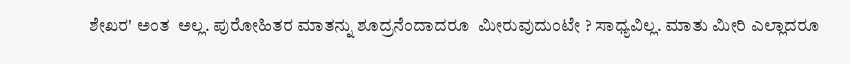ಶೇಖರ' ಅಂತ  ಅಲ್ಲ. ಪುರೋಹಿತರ ಮಾತನ್ನು ಶೂದ್ರನೆಂದಾದರೂ  ಮೀರುವುದುಂಟೇ ? ಸಾಧ್ಯವಿಲ್ಲ. ಮಾತು ಮೀರಿ ಎಲ್ಲಾದರೂ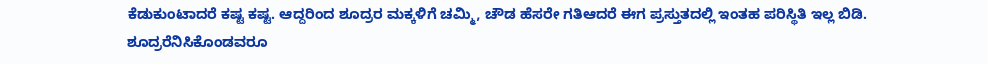ಕೆಡುಕುಂಟಾದರೆ ಕಷ್ಟ ಕಷ್ಟ. ಆದ್ದರಿಂದ ಶೂದ್ರರ ಮಕ್ಕಳಿಗೆ ಚಮ್ಮಿ, ಚೌಡ ಹೆಸರೇ ಗತಿಆದರೆ ಈಗ ಪ್ರಸ್ತುತದಲ್ಲಿ ಇಂತಹ ಪರಿಸ್ಥಿತಿ ಇಲ್ಲ ಬಿಡಿ. ಶೂದ್ರರೆನಿಸಿಕೊಂಡವರೂ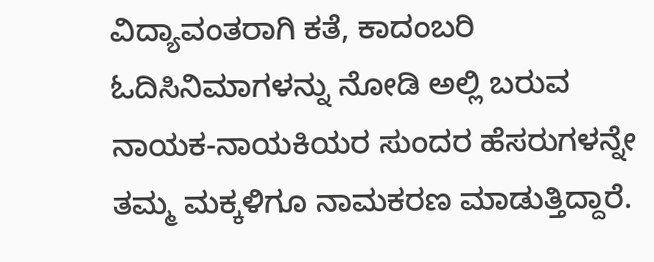ವಿದ್ಯಾವಂತರಾಗಿ ಕತೆ, ಕಾದಂಬರಿ ಓದಿಸಿನಿಮಾಗಳನ್ನು ನೋಡಿ ಅಲ್ಲಿ ಬರುವ ನಾಯಕ-ನಾಯಕಿಯರ ಸುಂದರ ಹೆಸರುಗಳನ್ನೇ ತಮ್ಮ ಮಕ್ಕಳಿಗೂ ನಾಮಕರಣ ಮಾಡುತ್ತಿದ್ದಾರೆ.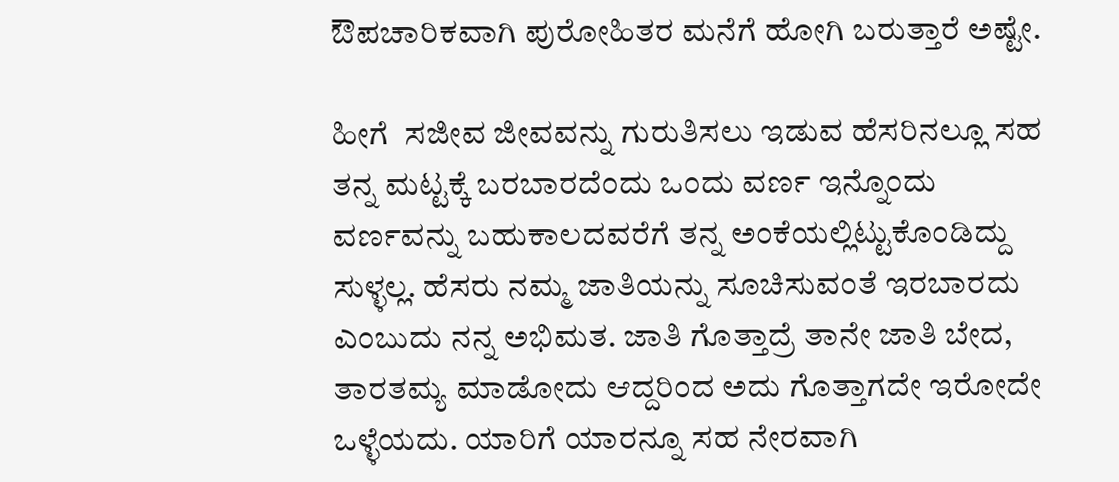ಔಪಚಾರಿಕವಾಗಿ ಪುರೋಹಿತರ ಮನೆಗೆ ಹೋಗಿ ಬರುತ್ತಾರೆ ಅಷ್ಟೇ.

ಹೀಗೆ  ಸಜೀವ ಜೀವವನ್ನು ಗುರುತಿಸಲು ಇಡುವ ಹೆಸರಿನಲ್ಲೂ ಸಹ ತನ್ನ ಮಟ್ಟಕ್ಕೆ ಬರಬಾರದೆಂದು ಒಂದು ವರ್ಣ ಇನ್ನೊಂದು ವರ್ಣವನ್ನು ಬಹುಕಾಲದವರೆಗೆ ತನ್ನ ಅಂಕೆಯಲ್ಲಿಟ್ಟುಕೊಂಡಿದ್ದು ಸುಳ್ಳಲ್ಲ. ಹೆಸರು ನಮ್ಮ ಜಾತಿಯನ್ನು ಸೂಚಿಸುವಂತೆ ಇರಬಾರದು ಎಂಬುದು ನನ್ನ ಅಭಿಮತ. ಜಾತಿ ಗೊತ್ತಾದ್ರೆ ತಾನೇ ಜಾತಿ ಬೇದ, ತಾರತಮ್ಯ ಮಾಡೋದು ಆದ್ದರಿಂದ ಅದು ಗೊತ್ತಾಗದೇ ಇರೋದೇ ಒಳ್ಳೆಯದು. ಯಾರಿಗೆ ಯಾರನ್ನೂ ಸಹ ನೇರವಾಗಿ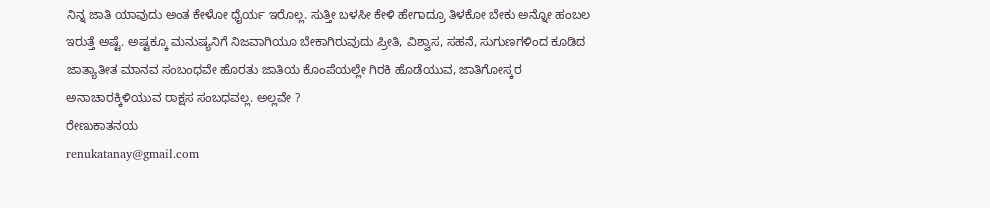ನಿನ್ನ ಜಾತಿ ಯಾವುದು ಅಂತ ಕೇಳೋ ಧೈರ್ಯ ಇರೊಲ್ಲ. ಸುತ್ತೀ ಬಳಸೀ ಕೇಳಿ ಹೇಗಾದ್ರೂ ತಿಳಕೋ ಬೇಕು ಅನ್ನೋ ಹಂಬಲ ಇರುತ್ತೆ ಅಷ್ಟೆ. ಅಷ್ಟಕ್ಕೂ ಮನುಷ್ಯನಿಗೆ ನಿಜವಾಗಿಯೂ ಬೇಕಾಗಿರುವುದು ಪ್ರೀತಿ, ವಿಶ್ವಾಸ, ಸಹನೆ, ಸುಗುಣಗಳಿಂದ ಕೂಡಿದ ಜಾತ್ಯಾತೀತ ಮಾನವ ಸಂಬಂಧವೇ ಹೊರತು ಜಾತಿಯ ಕೊಂಪೆಯಲ್ಲೇ ಗಿರಕಿ ಹೊಡೆಯುವ, ಜಾತಿಗೋಸ್ಕರ ಅನಾಚಾರಕ್ಕಿಳಿಯುವ ರಾಕ್ಷಸ ಸಂಬಧವಲ್ಲ. ಅಲ್ಲವೇ ?
ರೇಣುಕಾತನಯ
renukatanay@gmail.com